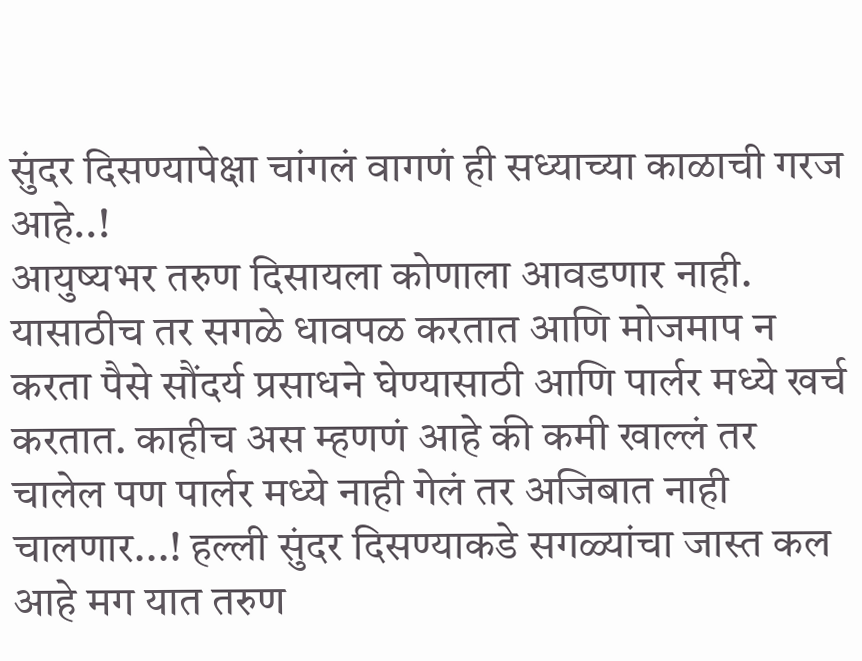सुंदर दिसण्यापेक्षा चांगलं वागणं ही सध्याच्या काळाची गरज आहे..!
आयुष्यभर तरुण दिसायला कोणाला आवडणार नाही. यासाठीच तर सगळे धावपळ करतात आणि मोजमाप न करता पैसे सौंदर्य प्रसाधने घेण्यासाठी आणि पार्लर मध्ये खर्च करतात. काहीच अस म्हणणं आहे की कमी खाल्लं तर चालेल पण पार्लर मध्ये नाही गेलं तर अजिबात नाही चालणार...! हल्ली सुंदर दिसण्याकडे सगळ्यांचा जास्त कल आहे मग यात तरुण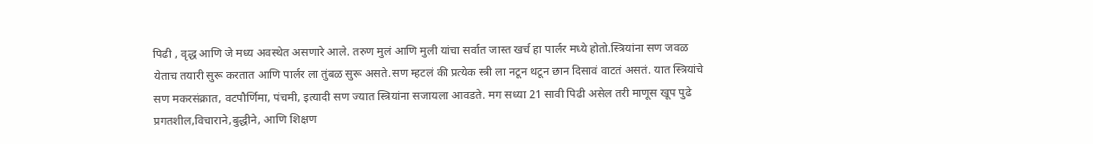पिढी , वृद्ध आणि जे मध्य अवस्थेत असणारे आले. तरुण मुलं आणि मुली यांचा सर्वात जास्त खर्च हा पार्लर मध्ये होतो.स्त्रियांना सण जवळ येताच तयारी सुरू करतात आणि पार्लर ला तुंबळ सुरू असते.सण म्हटलं की प्रत्येक स्त्री ला नटून थटून छान दिसावं वाटतं असतं. यात स्त्रियांचे सण मकरसंक्रात, वटपौर्णिमा, पंचमी, इत्यादी सण ज्यात स्त्रियांना सजायला आवडते. मग सध्या 21 सावी पिढी असेल तरी माणूस खूप पुढे प्रगतशील,विचाराने,बुद्धीने, आणि शिक्षण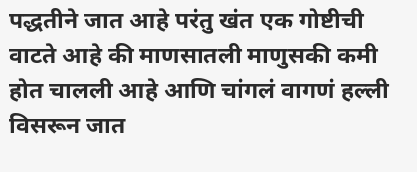पद्धतीने जात आहे परंतु खंत एक गोष्टीची वाटते आहे की माणसातली माणुसकी कमी होत चालली आहे आणि चांगलं वागणं हल्ली विसरून जात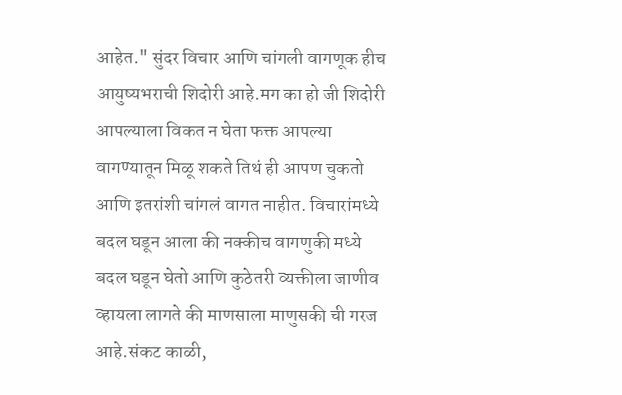आहेत." सुंदर विचार आणि चांगली वागणूक हीच आयुष्यभराची शिदोरी आहे.मग का हो जी शिदोरी आपल्याला विकत न घेता फक्त आपल्या वागण्यातून मिळू शकते तिथं ही आपण चुकतो आणि इतरांशी चांगलं वागत नाहीत. विचारांमध्ये बदल घडून आला की नक्कीच वागणुकी मध्ये बदल घडून घेतो आणि कुठेतरी व्यक्तीला जाणीव व्हायला लागते की माणसाला माणुसकी ची गरज आहे.संकट काळी,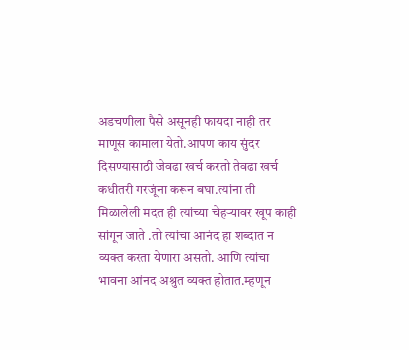अडचणीला पैसे असूनही फायदा नाही तर माणूस कामाला येतो.आपण काय सुंदर दिसण्यासाठी जेवढा खर्च करतो तेवढा खर्च कधीतरी गरजूंना करून बघा.त्यांना ती मिळालेली मदत ही त्यांच्या चेहऱ्यावर खूप काही सांगून जाते .तो त्यांचा आनंद हा शब्दात न व्यक्त करता येणारा असतो. आणि त्यांचा भावना आंनद अश्रुत व्यक्त होतात.म्हणून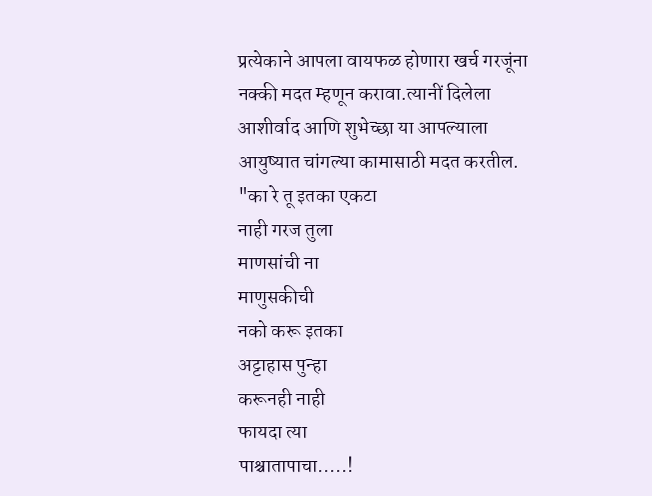प्रत्येकाने आपला वायफळ होणारा खर्च गरजूंना नक्की मदत म्हणून करावा.त्यानीं दिलेला आशीर्वाद आणि शुभेच्छा या आपल्याला आयुष्यात चांगल्या कामासाठी मदत करतील.
"का रे तू इतका एकटा
नाही गरज तुला
माणसांची ना
माणुसकीची
नको करू इतका
अट्टाहास पुन्हा
करूनही नाही
फायदा त्या
पाश्चातापाचा.....!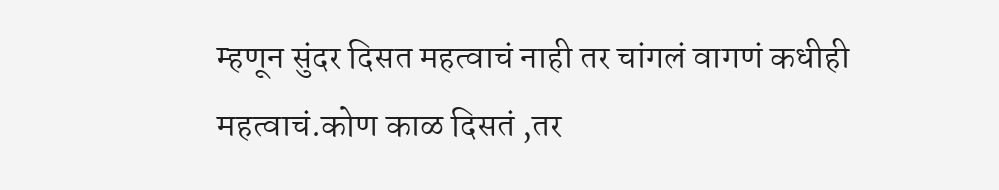म्हणून सुंदर दिसत महत्वाचं नाही तर चांगलं वागणं कधीही महत्वाचं.कोण काळ दिसतं ,तर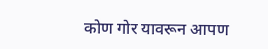कोण गोर यावरून आपण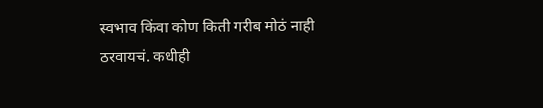स्वभाव किंवा कोण किती गरीब मोठं नाही ठरवायचं. कधीही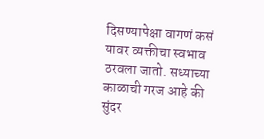दिसण्यापेक्षा वागणं कसं यावर व्यक्तीचा स्वभाव ठरवला जातो. सध्याच्या काळाची गरज आहे की सुंदर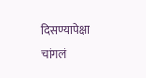दिसण्यापेक्षा चांगलं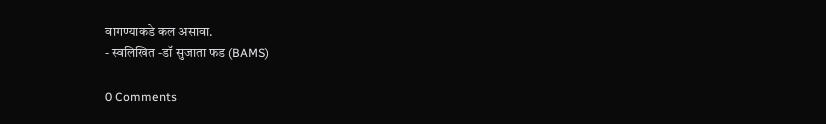वागण्याकडे कल असावा.
- स्वलिखित -डॉ सुजाता फड (BAMS)

0 Comments